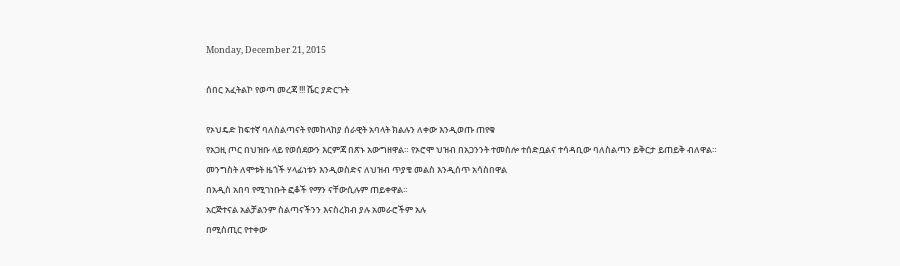Monday, December 21, 2015

ሰበር አፈትልኮ የወጣ መረጃ !!! ሼር ያድርጉት

የኦህዴድ ከፍተኛ ባለስልጣናት የመከላከያ ሰራዊት አባላት ክልሉን ለቀው እንዲወጡ ጠየቁ
የአጋዚ ጦር በህዝቡ ላይ የወሰደውን እርምጃ በጽኑ አውግዘዋል። የኦሮሞ ህዝብ በአጋንንት ተመስሎ ተሰድቧልና ተሳዳቢው ባለስልጣን ይቅርታ ይጠይቅ ብለዋል።
መንግስት ለሞቱት ዜጎች ሃላፊነቱን እንዲወስድና ለህዝብ ጥያቄ መልስ እንዲሰጥ አሳስበዋል
በአዲስ አበባ የሚገነቡት ፎቆች የማን ናቸውሲሉም ጠይቀዋል።
አርጅተናል አልቻልንም ስልጣናችንን እናስረክብ ያሉ አመራሮችም አሉ
በሚስጢር የተቀው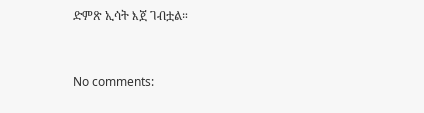ድምጽ ኢሳት እጀ ገብቷል።


No comments: